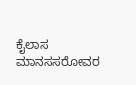ಕೈಲಾಸ ಮಾನಸಸರೋವರ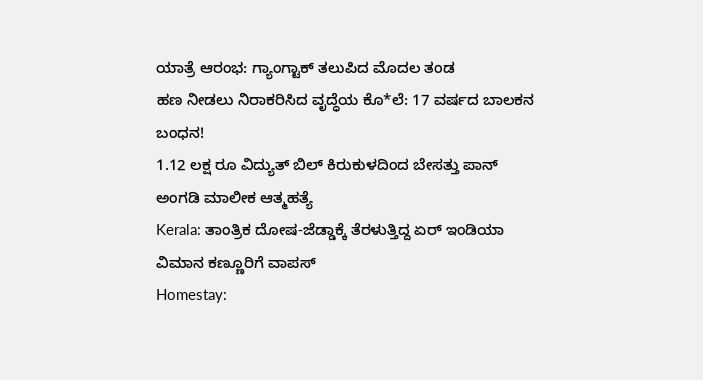ಯಾತ್ರೆ ಆರಂಭ: ಗ್ಯಾಂಗ್ಟಾಕ್ ತಲುಪಿದ ಮೊದಲ ತಂಡ
ಹಣ ನೀಡಲು ನಿರಾಕರಿಸಿದ ವೃದ್ಧೆಯ ಕೊ*ಲೆ: 17 ವರ್ಷದ ಬಾಲಕನ ಬಂಧನ!
1.12 ಲಕ್ಷ ರೂ ವಿದ್ಯುತ್ ಬಿಲ್ ಕಿರುಕುಳದಿಂದ ಬೇಸತ್ತು ಪಾನ್ ಅಂಗಡಿ ಮಾಲೀಕ ಆತ್ಮಹತ್ಯೆ
Kerala: ತಾಂತ್ರಿಕ ದೋಷ-ಜೆಡ್ಡಾಕ್ಕೆ ತೆರಳುತ್ತಿದ್ದ ಏರ್ ಇಂಡಿಯಾ ವಿಮಾನ ಕಣ್ಣೂರಿಗೆ ವಾಪಸ್
Homestay: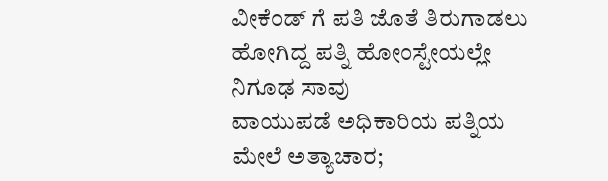ವೀಕೆಂಡ್ ಗೆ ಪತಿ ಜೊತೆ ತಿರುಗಾಡಲು ಹೋಗಿದ್ದ ಪತ್ನಿ ಹೋಂಸ್ಟೇಯಲ್ಲೇ ನಿಗೂಢ ಸಾವು
ವಾಯುಪಡೆ ಅಧಿಕಾರಿಯ ಪತ್ನಿಯ ಮೇಲೆ ಅತ್ಯಾಚಾರ;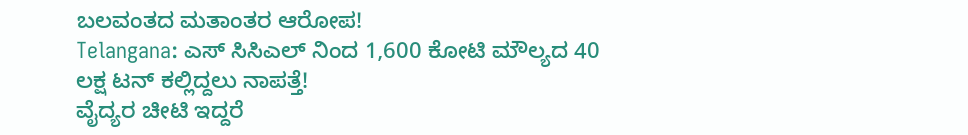ಬಲವಂತದ ಮತಾಂತರ ಆರೋಪ!
Telangana: ಎಸ್ ಸಿಸಿಎಲ್ ನಿಂದ 1,600 ಕೋಟಿ ಮೌಲ್ಯದ 40 ಲಕ್ಷ ಟನ್ ಕಲ್ಲಿದ್ದಲು ನಾಪತ್ತೆ!
ವೈದ್ಯರ ಚೀಟಿ ಇದ್ದರೆ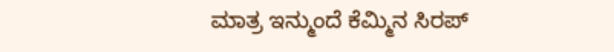ಮಾತ್ರ ಇನ್ಮುಂದೆ ಕೆಮ್ಮಿನ ಸಿರಪ್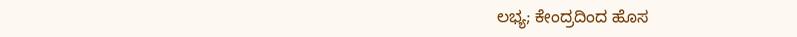ಲಭ್ಯ; ಕೇಂದ್ರದಿಂದ ಹೊಸ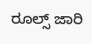ರೂಲ್ಸ್ ಜಾರಿ